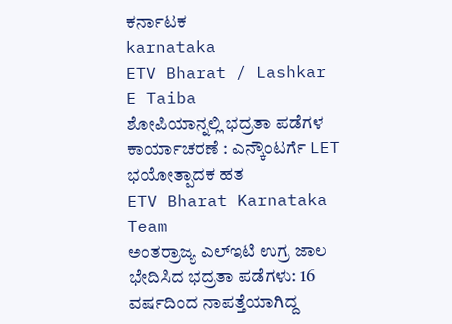ಕರ್ನಾಟಕ
karnataka
ETV Bharat / Lashkar E Taiba
ಶೋಪಿಯಾನ್ನಲ್ಲಿ ಭದ್ರತಾ ಪಡೆಗಳ ಕಾರ್ಯಾಚರಣೆ : ಎನ್ಕೌಂಟರ್ಗೆ LET ಭಯೋತ್ಪಾದಕ ಹತ
ETV Bharat Karnataka Team
ಅಂತರ್ರಾಜ್ಯ ಎಲ್ಇಟಿ ಉಗ್ರ ಜಾಲ ಭೇದಿಸಿದ ಭದ್ರತಾ ಪಡೆಗಳು: 16 ವರ್ಷದಿಂದ ನಾಪತ್ತೆಯಾಗಿದ್ದ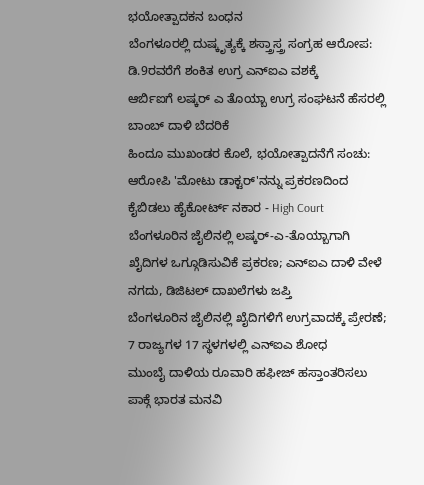ಭಯೋತ್ಪಾದಕನ ಬಂಧನ
ಬೆಂಗಳೂರಲ್ಲಿ ದುಷ್ಕೃತ್ಯಕ್ಕೆ ಶಸ್ತ್ರಾಸ್ತ್ರ ಸಂಗ್ರಹ ಆರೋಪ: ಡಿ.9ರವರೆಗೆ ಶಂಕಿತ ಉಗ್ರ ಎನ್ಐಎ ವಶಕ್ಕೆ
ಆರ್ಬಿಐಗೆ ಲಷ್ಕರ್ ಎ ತೊಯ್ಬಾ ಉಗ್ರ ಸಂಘಟನೆ ಹೆಸರಲ್ಲಿ ಬಾಂಬ್ ದಾಳಿ ಬೆದರಿಕೆ
ಹಿಂದೂ ಮುಖಂಡರ ಕೊಲೆ, ಭಯೋತ್ಪಾದನೆಗೆ ಸಂಚು: ಆರೋಪಿ 'ಮೋಟು ಡಾಕ್ಟರ್'ನನ್ನು ಪ್ರಕರಣದಿಂದ ಕೈಬಿಡಲು ಹೈಕೋರ್ಟ್ ನಕಾರ - High Court
ಬೆಂಗಳೂರಿನ ಜೈಲಿನಲ್ಲಿ ಲಷ್ಕರ್-ಎ-ತೊಯ್ಬಾಗಾಗಿ ಖೈದಿಗಳ ಒಗ್ಗೂಡಿಸುವಿಕೆ ಪ್ರಕರಣ; ಎನ್ಐಎ ದಾಳಿ ವೇಳೆ ನಗದು, ಡಿಜಿಟಲ್ ದಾಖಲೆಗಳು ಜಪ್ತಿ
ಬೆಂಗಳೂರಿನ ಜೈಲಿನಲ್ಲಿ ಖೈದಿಗಳಿಗೆ ಉಗ್ರವಾದಕ್ಕೆ ಪ್ರೇರಣೆ; 7 ರಾಜ್ಯಗಳ 17 ಸ್ಥಳಗಳಲ್ಲಿ ಎನ್ಐಎ ಶೋಧ
ಮುಂಬೈ ದಾಳಿಯ ರೂವಾರಿ ಹಫೀಜ್ ಹಸ್ತಾಂತರಿಸಲು ಪಾಕ್ಗೆ ಭಾರತ ಮನವಿ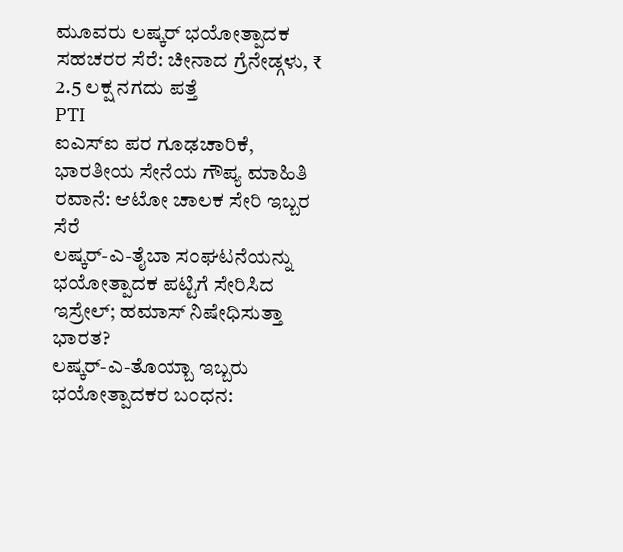ಮೂವರು ಲಷ್ಕರ್ ಭಯೋತ್ಪಾದಕ ಸಹಚರರ ಸೆರೆ: ಚೀನಾದ ಗ್ರೆನೇಡ್ಗಳು, ₹ 2.5 ಲಕ್ಷ ನಗದು ಪತ್ತೆ
PTI
ಐಎಸ್ಐ ಪರ ಗೂಢಚಾರಿಕೆ, ಭಾರತೀಯ ಸೇನೆಯ ಗೌಪ್ಯ ಮಾಹಿತಿ ರವಾನೆ: ಆಟೋ ಚಾಲಕ ಸೇರಿ ಇಬ್ಬರ ಸೆರೆ
ಲಷ್ಕರ್-ಎ-ತೈಬಾ ಸಂಘಟನೆಯನ್ನು ಭಯೋತ್ಪಾದಕ ಪಟ್ಟಿಗೆ ಸೇರಿಸಿದ ಇಸ್ರೇಲ್; ಹಮಾಸ್ ನಿಷೇಧಿಸುತ್ತಾ ಭಾರತ?
ಲಷ್ಕರ್-ಎ-ತೊಯ್ಬಾ ಇಬ್ಬರು ಭಯೋತ್ಪಾದಕರ ಬಂಧನ: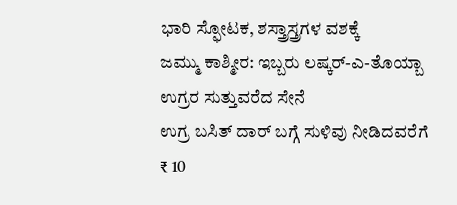ಭಾರಿ ಸ್ಫೋಟಕ, ಶಸ್ತ್ರಾಸ್ತ್ರಗಳ ವಶಕ್ಕೆ
ಜಮ್ಮು ಕಾಶ್ಮೀರ: ಇಬ್ಬರು ಲಷ್ಕರ್-ಎ-ತೊಯ್ಬಾ ಉಗ್ರರ ಸುತ್ತುವರೆದ ಸೇನೆ
ಉಗ್ರ ಬಸಿತ್ ದಾರ್ ಬಗ್ಗೆ ಸುಳಿವು ನೀಡಿದವರೆಗೆ ₹ 10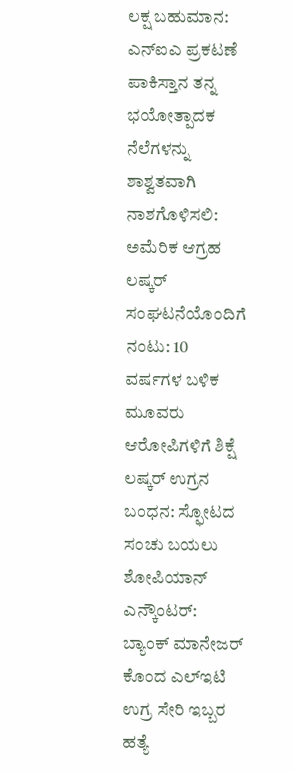ಲಕ್ಷ ಬಹುಮಾನ: ಎನ್ಐಎ ಪ್ರಕಟಣೆ
ಪಾಕಿಸ್ತಾನ ತನ್ನ ಭಯೋತ್ಪಾದಕ ನೆಲೆಗಳನ್ನು ಶಾಶ್ವತವಾಗಿ ನಾಶಗೊಳಿಸಲಿ: ಅಮೆರಿಕ ಆಗ್ರಹ
ಲಷ್ಕರ್ ಸಂಘಟನೆಯೊಂದಿಗೆ ನಂಟು: 10 ವರ್ಷಗಳ ಬಳಿಕ ಮೂವರು ಆರೋಪಿಗಳಿಗೆ ಶಿಕ್ಷೆ
ಲಷ್ಕರ್ ಉಗ್ರನ ಬಂಧನ: ಸ್ಫೋಟದ ಸಂಚು ಬಯಲು
ಶೋಪಿಯಾನ್ ಎನ್ಕೌಂಟರ್: ಬ್ಯಾಂಕ್ ಮಾನೇಜರ್ ಕೊಂದ ಎಲ್ಇಟಿ ಉಗ್ರ ಸೇರಿ ಇಬ್ಬರ ಹತ್ಯೆ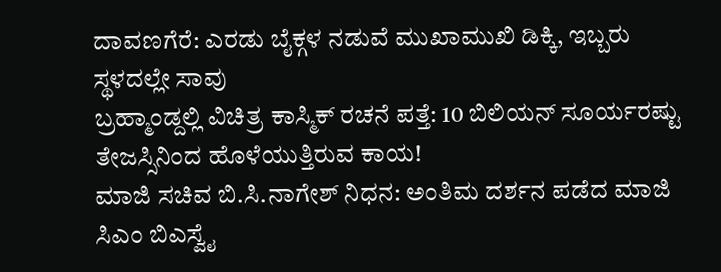ದಾವಣಗೆರೆ: ಎರಡು ಬೈಕ್ಗಳ ನಡುವೆ ಮುಖಾಮುಖಿ ಡಿಕ್ಕಿ, ಇಬ್ಬರು ಸ್ಥಳದಲ್ಲೇ ಸಾವು
ಬ್ರಹ್ಮಾಂಡ್ದಲ್ಲಿ ವಿಚಿತ್ರ ಕಾಸ್ಮಿಕ್ ರಚನೆ ಪತ್ತೆ: 10 ಬಿಲಿಯನ್ ಸೂರ್ಯರಷ್ಟು ತೇಜಸ್ಸಿನಿಂದ ಹೊಳೆಯುತ್ತಿರುವ ಕಾಯ!
ಮಾಜಿ ಸಚಿವ ಬಿ.ಸಿ.ನಾಗೇಶ್ ನಿಧನ: ಅಂತಿಮ ದರ್ಶನ ಪಡೆದ ಮಾಜಿ ಸಿಎಂ ಬಿಎಸ್ವೈ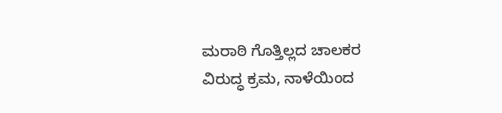ಮರಾಠಿ ಗೊತ್ತಿಲ್ಲದ ಚಾಲಕರ ವಿರುದ್ಧ ಕ್ರಮ, ನಾಳೆಯಿಂದ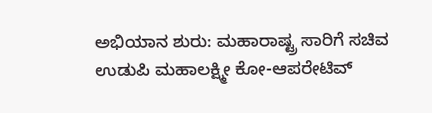ಅಭಿಯಾನ ಶುರು: ಮಹಾರಾಷ್ಟ್ರ ಸಾರಿಗೆ ಸಚಿವ
ಉಡುಪಿ ಮಹಾಲಕ್ಷ್ಮೀ ಕೋ-ಆಪರೇಟಿವ್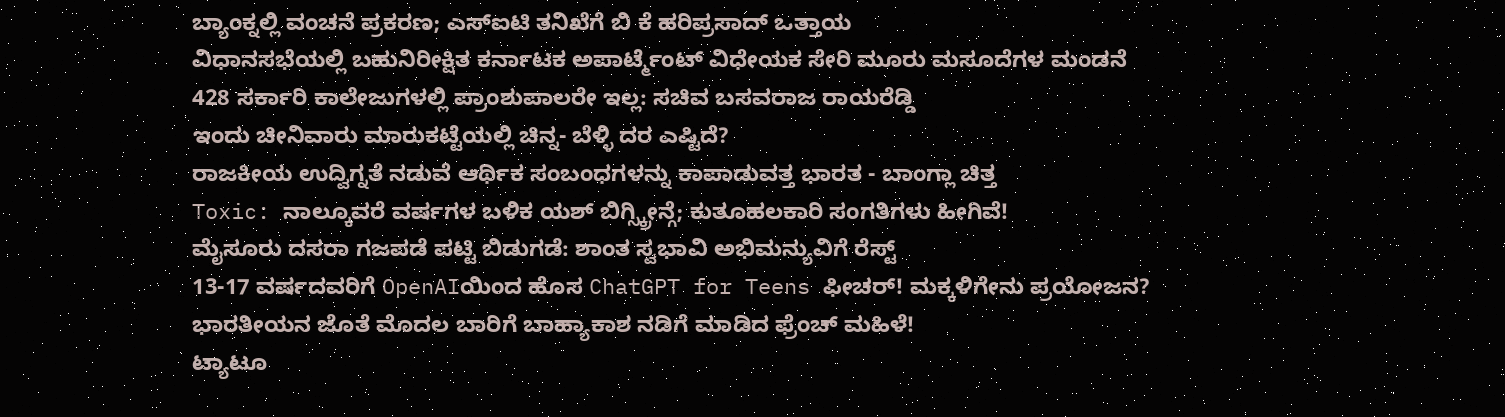ಬ್ಯಾಂಕ್ನಲ್ಲಿ ವಂಚನೆ ಪ್ರಕರಣ; ಎಸ್ಐಟಿ ತನಿಖೆಗೆ ಬಿ ಕೆ ಹರಿಪ್ರಸಾದ್ ಒತ್ತಾಯ
ವಿಧಾನಸಭೆಯಲ್ಲಿ ಬಹುನಿರೀಕ್ಷಿತ ಕರ್ನಾಟಕ ಅಪಾರ್ಟ್ಮೆಂಟ್ ವಿಧೇಯಕ ಸೇರಿ ಮೂರು ಮಸೂದೆಗಳ ಮಂಡನೆ
428 ಸರ್ಕಾರಿ ಕಾಲೇಜುಗಳಲ್ಲಿ ಪ್ರಾಂಶುಪಾಲರೇ ಇಲ್ಲ: ಸಚಿವ ಬಸವರಾಜ ರಾಯರೆಡ್ಡಿ
ಇಂದು ಚೀನಿವಾರು ಮಾರುಕಟ್ಟೆಯಲ್ಲಿ ಚಿನ್ನ- ಬೆಳ್ಳಿ ದರ ಎಷ್ಟಿದೆ?
ರಾಜಕೀಯ ಉದ್ವಿಗ್ನತೆ ನಡುವೆ ಆರ್ಥಿಕ ಸಂಬಂಧಗಳನ್ನು ಕಾಪಾಡುವತ್ತ ಭಾರತ - ಬಾಂಗ್ಲಾ ಚಿತ್ತ
Toxic: ನಾಲ್ಕೂವರೆ ವರ್ಷಗಳ ಬಳಿಕ ಯಶ್ ಬಿಗ್ಸ್ಕ್ರೀನ್ಗೆ; ಕುತೂಹಲಕಾರಿ ಸಂಗತಿಗಳು ಹೀಗಿವೆ!
ಮೈಸೂರು ದಸರಾ ಗಜಪಡೆ ಪಟ್ಟಿ ಬಿಡುಗಡೆ: ಶಾಂತ ಸ್ವಭಾವಿ ಅಭಿಮನ್ಯುವಿಗೆ ರೆಸ್ಟ್
13-17 ವರ್ಷದವರಿಗೆ OpenAIಯಿಂದ ಹೊಸ ChatGPT for Teens ಫೀಚರ್! ಮಕ್ಕಳಿಗೇನು ಪ್ರಯೋಜನ?
ಭಾರತೀಯನ ಜೊತೆ ಮೊದಲ ಬಾರಿಗೆ ಬಾಹ್ಯಾಕಾಶ ನಡಿಗೆ ಮಾಡಿದ ಫ್ರೆಂಚ್ ಮಹಿಳೆ!
ಟ್ಯಾಟೂ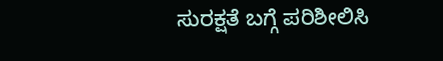ಸುರಕ್ಷತೆ ಬಗ್ಗೆ ಪರಿಶೀಲಿಸಿ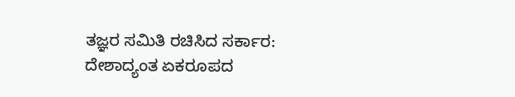ತಜ್ಞರ ಸಮಿತಿ ರಚಿಸಿದ ಸರ್ಕಾರ: ದೇಶಾದ್ಯಂತ ಏಕರೂಪದ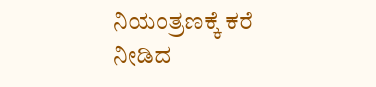ನಿಯಂತ್ರಣಕ್ಕೆ ಕರೆ ನೀಡಿದ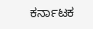ಕರ್ನಾಟಕ